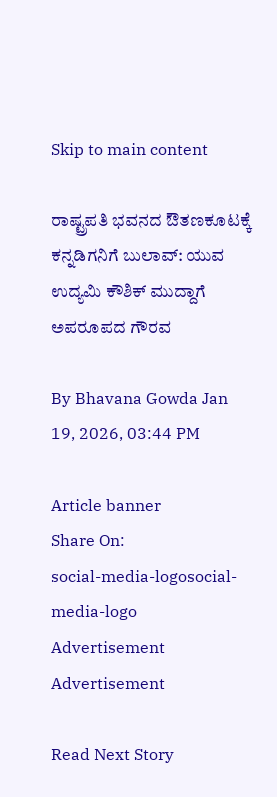Skip to main content

ರಾಷ್ಟ್ರಪತಿ ಭವನದ ಔತಣಕೂಟಕ್ಕೆ ಕನ್ನಡಿಗನಿಗೆ ಬುಲಾವ್: ಯುವ ಉದ್ಯಮಿ ಕೌಶಿಕ್ ಮುದ್ದಾಗೆ ಅಪರೂಪದ ಗೌರವ

By Bhavana Gowda Jan 19, 2026, 03:44 PM

Article banner
Share On:
social-media-logosocial-media-logo
Advertisement
Advertisement

Read Next Story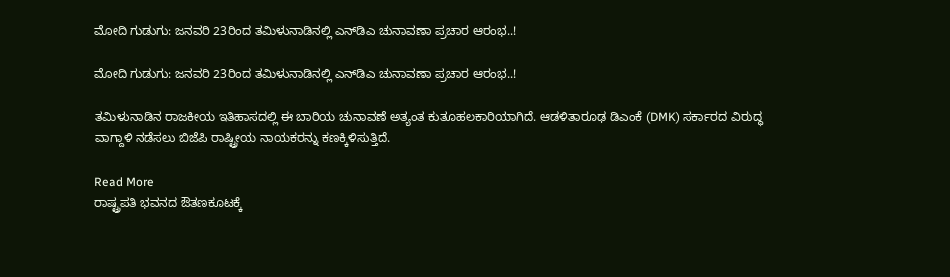ಮೋದಿ ಗುಡುಗು: ಜನವರಿ 23ರಿಂದ ತಮಿಳುನಾಡಿನಲ್ಲಿ ಎನ್‌ಡಿಎ ಚುನಾವಣಾ ಪ್ರಚಾರ ಆರಂಭ..!

ಮೋದಿ ಗುಡುಗು: ಜನವರಿ 23ರಿಂದ ತಮಿಳುನಾಡಿನಲ್ಲಿ ಎನ್‌ಡಿಎ ಚುನಾವಣಾ ಪ್ರಚಾರ ಆರಂಭ..!

ತಮಿಳುನಾಡಿನ ರಾಜಕೀಯ ಇತಿಹಾಸದಲ್ಲಿ ಈ ಬಾರಿಯ ಚುನಾವಣೆ ಅತ್ಯಂತ ಕುತೂಹಲಕಾರಿಯಾಗಿದೆ. ಆಡಳಿತಾರೂಢ ಡಿಎಂಕೆ (DMK) ಸರ್ಕಾರದ ವಿರುದ್ಧ ವಾಗ್ದಾಳಿ ನಡೆಸಲು ಬಿಜೆಪಿ ರಾಷ್ಟ್ರೀಯ ನಾಯಕರನ್ನು ಕಣಕ್ಕಿಳಿಸುತ್ತಿದೆ.

Read More
ರಾಷ್ಟ್ರಪತಿ ಭವನದ ಔತಣಕೂಟಕ್ಕೆ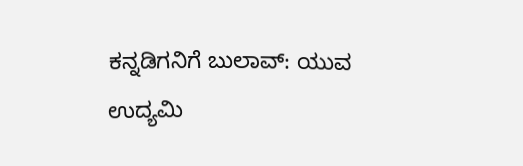ಕನ್ನಡಿಗನಿಗೆ ಬುಲಾವ್: ಯುವ ಉದ್ಯಮಿ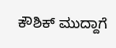ಕೌಶಿಕ್ ಮುದ್ದಾಗೆ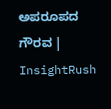ಅಪರೂಪದ ಗೌರವ | InsightRush